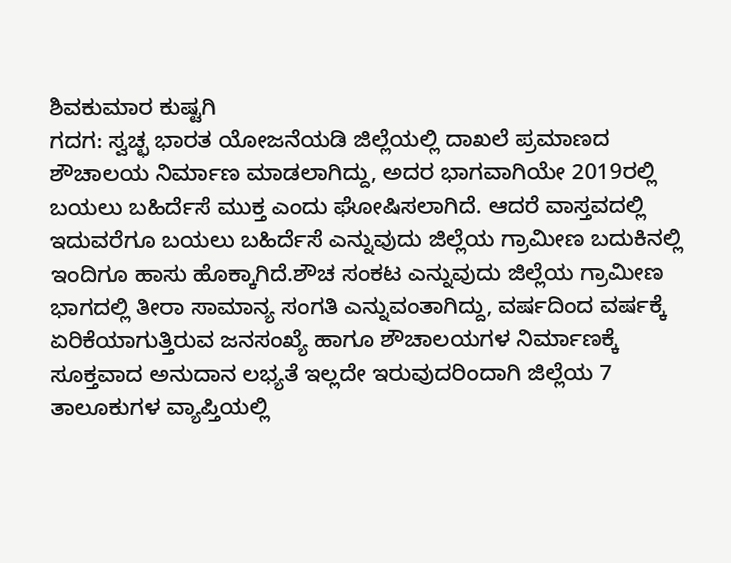ಶಿವಕುಮಾರ ಕುಷ್ಟಗಿ
ಗದಗ: ಸ್ವಚ್ಛ ಭಾರತ ಯೋಜನೆಯಡಿ ಜಿಲ್ಲೆಯಲ್ಲಿ ದಾಖಲೆ ಪ್ರಮಾಣದ ಶೌಚಾಲಯ ನಿರ್ಮಾಣ ಮಾಡಲಾಗಿದ್ದು, ಅದರ ಭಾಗವಾಗಿಯೇ 2019ರಲ್ಲಿ ಬಯಲು ಬಹಿರ್ದೆಸೆ ಮುಕ್ತ ಎಂದು ಘೋಷಿಸಲಾಗಿದೆ. ಆದರೆ ವಾಸ್ತವದಲ್ಲಿ ಇದುವರೆಗೂ ಬಯಲು ಬಹಿರ್ದೆಸೆ ಎನ್ನುವುದು ಜಿಲ್ಲೆಯ ಗ್ರಾಮೀಣ ಬದುಕಿನಲ್ಲಿ ಇಂದಿಗೂ ಹಾಸು ಹೊಕ್ಕಾಗಿದೆ.ಶೌಚ ಸಂಕಟ ಎನ್ನುವುದು ಜಿಲ್ಲೆಯ ಗ್ರಾಮೀಣ ಭಾಗದಲ್ಲಿ ತೀರಾ ಸಾಮಾನ್ಯ ಸಂಗತಿ ಎನ್ನುವಂತಾಗಿದ್ದು, ವರ್ಷದಿಂದ ವರ್ಷಕ್ಕೆ ಏರಿಕೆಯಾಗುತ್ತಿರುವ ಜನಸಂಖ್ಯೆ ಹಾಗೂ ಶೌಚಾಲಯಗಳ ನಿರ್ಮಾಣಕ್ಕೆ ಸೂಕ್ತವಾದ ಅನುದಾನ ಲಭ್ಯತೆ ಇಲ್ಲದೇ ಇರುವುದರಿಂದಾಗಿ ಜಿಲ್ಲೆಯ 7 ತಾಲೂಕುಗಳ ವ್ಯಾಪ್ತಿಯಲ್ಲಿ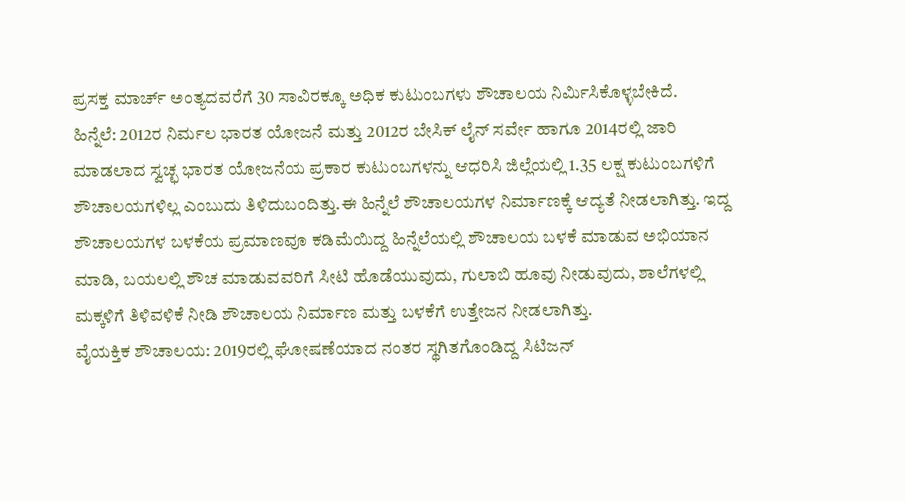ಪ್ರಸಕ್ತ ಮಾರ್ಚ್ ಅಂತ್ಯದವರೆಗೆ 30 ಸಾವಿರಕ್ಕೂ ಅಧಿಕ ಕುಟುಂಬಗಳು ಶೌಚಾಲಯ ನಿರ್ಮಿಸಿಕೊಳ್ಳಬೇಕಿದೆ.
ಹಿನ್ನೆಲೆ: 2012ರ ನಿರ್ಮಲ ಭಾರತ ಯೋಜನೆ ಮತ್ತು 2012ರ ಬೇಸಿಕ್ ಲೈನ್ ಸರ್ವೇ ಹಾಗೂ 2014ರಲ್ಲಿ ಜಾರಿ ಮಾಡಲಾದ ಸ್ವಚ್ಛ ಭಾರತ ಯೋಜನೆಯ ಪ್ರಕಾರ ಕುಟುಂಬಗಳನ್ನು ಆಧರಿಸಿ ಜಿಲ್ಲೆಯಲ್ಲಿ 1.35 ಲಕ್ಷ ಕುಟುಂಬಗಳಿಗೆ ಶೌಚಾಲಯಗಳಿಲ್ಲ ಎಂಬುದು ತಿಳಿದುಬಂದಿತ್ತು.ಈ ಹಿನ್ನೆಲೆ ಶೌಚಾಲಯಗಳ ನಿರ್ಮಾಣಕ್ಕೆ ಆದ್ಯತೆ ನೀಡಲಾಗಿತ್ತು. ಇದ್ದ ಶೌಚಾಲಯಗಳ ಬಳಕೆಯ ಪ್ರಮಾಣವೂ ಕಡಿಮೆಯಿದ್ದ ಹಿನ್ನೆಲೆಯಲ್ಲಿ ಶೌಚಾಲಯ ಬಳಕೆ ಮಾಡುವ ಅಭಿಯಾನ ಮಾಡಿ, ಬಯಲಲ್ಲಿ ಶೌಚ ಮಾಡುವವರಿಗೆ ಸೀಟಿ ಹೊಡೆಯುವುದು, ಗುಲಾಬಿ ಹೂವು ನೀಡುವುದು, ಶಾಲೆಗಳಲ್ಲಿ ಮಕ್ಕಳಿಗೆ ತಿಳಿವಳಿಕೆ ನೀಡಿ ಶೌಚಾಲಯ ನಿರ್ಮಾಣ ಮತ್ತು ಬಳಕೆಗೆ ಉತ್ತೇಜನ ನೀಡಲಾಗಿತ್ತು.
ವೈಯಕ್ತಿಕ ಶೌಚಾಲಯ: 2019ರಲ್ಲಿ ಘೋಷಣೆಯಾದ ನಂತರ ಸ್ಥಗಿತಗೊಂಡಿದ್ದ ಸಿಟಿಜನ್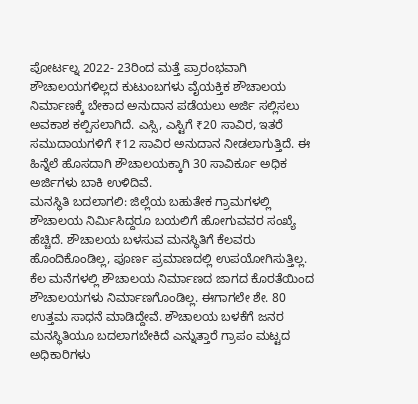ಪೋರ್ಟಲ್ನ 2022- 23ರಿಂದ ಮತ್ತೆ ಪ್ರಾರಂಭವಾಗಿ ಶೌಚಾಲಯಗಳಿಲ್ಲದ ಕುಟುಂಬಗಳು ವೈಯಕ್ತಿಕ ಶೌಚಾಲಯ ನಿರ್ಮಾಣಕ್ಕೆ ಬೇಕಾದ ಅನುದಾನ ಪಡೆಯಲು ಅರ್ಜಿ ಸಲ್ಲಿಸಲು ಅವಕಾಶ ಕಲ್ಪಿಸಲಾಗಿದೆ. ಎಸ್ಸಿ, ಎಸ್ಟಿಗೆ ₹20 ಸಾವಿರ, ಇತರೆ ಸಮುದಾಯಗಳಿಗೆ ₹12 ಸಾವಿರ ಅನುದಾನ ನೀಡಲಾಗುತ್ತಿದೆ. ಈ ಹಿನ್ನೆಲೆ ಹೊಸದಾಗಿ ಶೌಚಾಲಯಕ್ಕಾಗಿ 30 ಸಾವಿರ್ಕೂ ಅಧಿಕ ಅರ್ಜಿಗಳು ಬಾಕಿ ಉಳಿದಿವೆ.
ಮನಸ್ಥಿತಿ ಬದಲಾಗಲಿ: ಜಿಲ್ಲೆಯ ಬಹುತೇಕ ಗ್ರಾಮಗಳಲ್ಲಿ ಶೌಚಾಲಯ ನಿರ್ಮಿಸಿದ್ದರೂ ಬಯಲಿಗೆ ಹೋಗುವವರ ಸಂಖ್ಯೆ ಹೆಚ್ಚಿದೆ. ಶೌಚಾಲಯ ಬಳಸುವ ಮನಸ್ಥಿತಿಗೆ ಕೆಲವರು ಹೊಂದಿಕೊಂಡಿಲ್ಲ, ಪೂರ್ಣ ಪ್ರಮಾಣದಲ್ಲಿ ಉಪಯೋಗಿಸುತ್ತಿಲ್ಲ. ಕೆಲ ಮನೆಗಳಲ್ಲಿ ಶೌಚಾಲಯ ನಿರ್ಮಾಣದ ಜಾಗದ ಕೊರತೆಯಿಂದ ಶೌಚಾಲಯಗಳು ನಿರ್ಮಾಣಗೊಂಡಿಲ್ಲ. ಈಗಾಗಲೇ ಶೇ. 80 ಉತ್ತಮ ಸಾಧನೆ ಮಾಡಿದ್ದೇವೆ. ಶೌಚಾಲಯ ಬಳಕೆಗೆ ಜನರ ಮನಸ್ಥಿತಿಯೂ ಬದಲಾಗಬೇಕಿದೆ ಎನ್ನುತ್ತಾರೆ ಗ್ರಾಪಂ ಮಟ್ಟದ ಅಧಿಕಾರಿಗಳು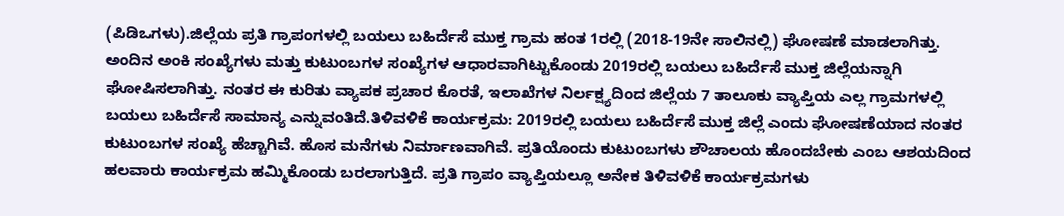(ಪಿಡಿಒಗಳು).ಜಿಲ್ಲೆಯ ಪ್ರತಿ ಗ್ರಾಪಂಗಳಲ್ಲಿ ಬಯಲು ಬಹಿರ್ದೆಸೆ ಮುಕ್ತ ಗ್ರಾಮ ಹಂತ 1ರಲ್ಲಿ (2018-19ನೇ ಸಾಲಿನಲ್ಲಿ) ಘೋಷಣೆ ಮಾಡಲಾಗಿತ್ತು. ಅಂದಿನ ಅಂಕಿ ಸಂಖ್ಯೆಗಳು ಮತ್ತು ಕುಟುಂಬಗಳ ಸಂಖ್ಯೆಗಳ ಆಧಾರವಾಗಿಟ್ಟುಕೊಂಡು 2019ರಲ್ಲಿ ಬಯಲು ಬಹಿರ್ದೆಸೆ ಮುಕ್ತ ಜಿಲ್ಲೆಯನ್ನಾಗಿ ಘೋಷಿಸಲಾಗಿತ್ತು. ನಂತರ ಈ ಕುರಿತು ವ್ಯಾಪಕ ಪ್ರಚಾರ ಕೊರತೆ, ಇಲಾಖೆಗಳ ನಿರ್ಲಕ್ಷ್ಯದಿಂದ ಜಿಲ್ಲೆಯ 7 ತಾಲೂಕು ವ್ಯಾಪ್ತಿಯ ಎಲ್ಲ ಗ್ರಾಮಗಳಲ್ಲಿ ಬಯಲು ಬಹಿರ್ದೆಸೆ ಸಾಮಾನ್ಯ ಎನ್ನುವಂತಿದೆ.ತಿಳಿವಳಿಕೆ ಕಾರ್ಯಕ್ರಮ: 2019ರಲ್ಲಿ ಬಯಲು ಬಹಿರ್ದೆಸೆ ಮುಕ್ತ ಜಿಲ್ಲೆ ಎಂದು ಘೋಷಣೆಯಾದ ನಂತರ ಕುಟುಂಬಗಳ ಸಂಖ್ಯೆ ಹೆಚ್ಚಾಗಿವೆ. ಹೊಸ ಮನೆಗಳು ನಿರ್ಮಾಣವಾಗಿವೆ. ಪ್ರತಿಯೊಂದು ಕುಟುಂಬಗಳು ಶೌಚಾಲಯ ಹೊಂದಬೇಕು ಎಂಬ ಆಶಯದಿಂದ ಹಲವಾರು ಕಾರ್ಯಕ್ರಮ ಹಮ್ಮಿಕೊಂಡು ಬರಲಾಗುತ್ತಿದೆ. ಪ್ರತಿ ಗ್ರಾಪಂ ವ್ಯಾಪ್ತಿಯಲ್ಲೂ ಅನೇಕ ತಿಳಿವಳಿಕೆ ಕಾರ್ಯಕ್ರಮಗಳು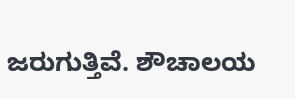ಜರುಗುತ್ತಿವೆ. ಶೌಚಾಲಯ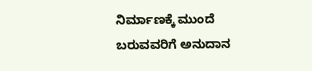ನಿರ್ಮಾಣಕ್ಕೆ ಮುಂದೆ ಬರುವವರಿಗೆ ಅನುದಾನ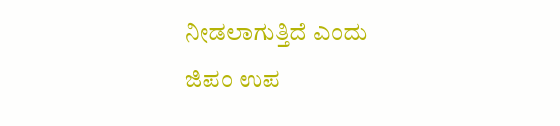ನೀಡಲಾಗುತ್ತಿದೆ ಎಂದು ಜಿಪಂ ಉಪ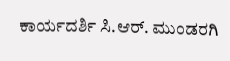ಕಾರ್ಯದರ್ಶಿ ಸಿ.ಆರ್. ಮುಂಡರಗಿ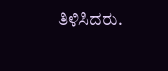ತಿಳಿಸಿದರು.